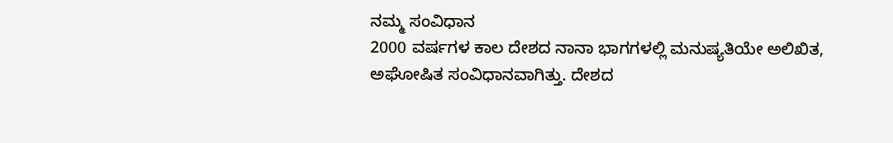ನಮ್ಮ ಸಂವಿಧಾನ
2000 ವರ್ಷಗಳ ಕಾಲ ದೇಶದ ನಾನಾ ಭಾಗಗಳಲ್ಲಿ ಮನುಷ್ಯತಿಯೇ ಅಲಿಖಿತ, ಅಘೋಷಿತ ಸಂವಿಧಾನವಾಗಿತ್ತು. ದೇಶದ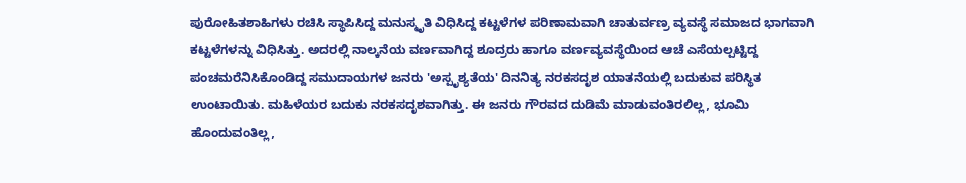ಪುರೋಹಿತಶಾಹಿಗಳು ರಚಿಸಿ ಸ್ಥಾಪಿಸಿದ್ದ ಮನುಸ್ಮೃತಿ ವಿಧಿಸಿದ್ದ ಕಟ್ಟಳೆಗಳ ಪರಿಣಾಮವಾಗಿ ಚಾತುರ್ವಣ್ರ ವ್ಯವಸ್ಥೆ ಸಮಾಜದ ಭಾಗವಾಗಿ ಕಟ್ಟಳೆಗಳನ್ನು ವಿಧಿಸಿತ್ತು. ಅದರಲ್ಲಿ ನಾಲ್ಕನೆಯ ವರ್ಣವಾಗಿದ್ದ ಶೂದ್ರರು ಹಾಗೂ ವರ್ಣವ್ಯವಸ್ಥೆಯಿಂದ ಆಚೆ ಎಸೆಯಲ್ಪಟ್ಟಿದ್ದ ಪಂಚಮರೆನಿಸಿಕೊಂಡಿದ್ದ ಸಮುದಾಯಗಳ ಜನರು 'ಅಸ್ಪೃಶ್ಯತೆಯ' ದಿನನಿತ್ಯ ನರಕಸದೃಶ ಯಾತನೆಯಲ್ಲಿ ಬದುಕುವ ಪರಿಸ್ಥಿತ ಉಂಟಾಯಿತು. ಮಹಿಳೆಯರ ಬದುಕು ನರಕಸದೃಶವಾಗಿತ್ತು. ಈ ಜನರು ಗೌರವದ ದುಡಿಮೆ ಮಾಡುವಂತಿರಲಿಲ್ಲ, ಭೂಮಿ ಹೊಂದುವಂತಿಲ್ಲ,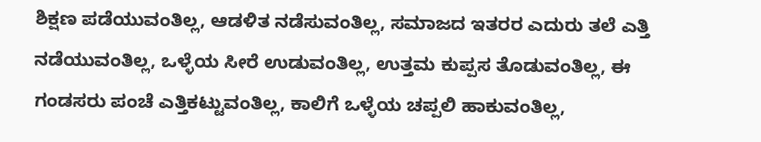ಶಿಕ್ಷಣ ಪಡೆಯುವಂತಿಲ್ಲ, ಆಡಳಿತ ನಡೆಸುವಂತಿಲ್ಲ, ಸಮಾಜದ ಇತರರ ಎದುರು ತಲೆ ಎತ್ತಿ ನಡೆಯುವಂತಿಲ್ಲ, ಒಳ್ಳೆಯ ಸೀರೆ ಉಡುವಂತಿಲ್ಲ, ಉತ್ತಮ ಕುಪ್ಪಸ ತೊಡುವಂತಿಲ್ಲ, ಈ ಗಂಡಸರು ಪಂಚೆ ಎತ್ತಿಕಟ್ಟುವಂತಿಲ್ಲ, ಕಾಲಿಗೆ ಒಳ್ಳೆಯ ಚಪ್ಪಲಿ ಹಾಕುವಂತಿಲ್ಲ,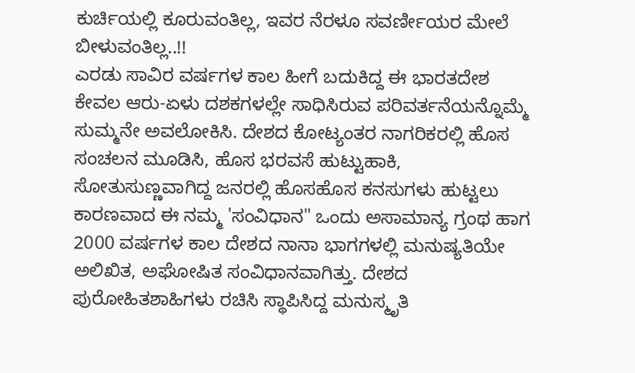ಕುರ್ಚಿಯಲ್ಲಿ ಕೂರುವಂತಿಲ್ಲ, ಇವರ ನೆರಳೂ ಸವರ್ಣೀಯರ ಮೇಲೆ ಬೀಳುವಂತಿಲ್ಲ..!!
ಎರಡು ಸಾವಿರ ವರ್ಷಗಳ ಕಾಲ ಹೀಗೆ ಬದುಕಿದ್ದ ಈ ಭಾರತದೇಶ ಕೇವಲ ಆರು-ಏಳು ದಶಕಗಳಲ್ಲೇ ಸಾಧಿಸಿರುವ ಪರಿವರ್ತನೆಯನ್ನೊಮ್ಮೆ ಸುಮ್ಮನೇ ಅವಲೋಕಿಸಿ. ದೇಶದ ಕೋಟ್ಯಂತರ ನಾಗರಿಕರಲ್ಲಿ ಹೊಸ ಸಂಚಲನ ಮೂಡಿಸಿ, ಹೊಸ ಭರವಸೆ ಹುಟ್ಟುಹಾಕಿ, ಸೋತುಸುಣ್ಣವಾಗಿದ್ದ ಜನರಲ್ಲಿ ಹೊಸಹೊಸ ಕನಸುಗಳು ಹುಟ್ಟಲು ಕಾರಣವಾದ ಈ ನಮ್ಮ 'ಸಂವಿಧಾನ" ಒಂದು ಅಸಾಮಾನ್ಯ ಗ್ರಂಥ ಹಾಗ
2000 ವರ್ಷಗಳ ಕಾಲ ದೇಶದ ನಾನಾ ಭಾಗಗಳಲ್ಲಿ ಮನುಷ್ಯತಿಯೇ ಅಲಿಖಿತ, ಅಘೋಷಿತ ಸಂವಿಧಾನವಾಗಿತ್ತು. ದೇಶದ ಪುರೋಹಿತಶಾಹಿಗಳು ರಚಿಸಿ ಸ್ಥಾಪಿಸಿದ್ದ ಮನುಸ್ಮೃತಿ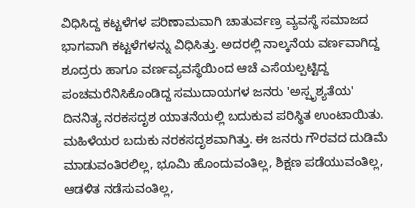ವಿಧಿಸಿದ್ದ ಕಟ್ಟಳೆಗಳ ಪರಿಣಾಮವಾಗಿ ಚಾತುರ್ವಣ್ರ ವ್ಯವಸ್ಥೆ ಸಮಾಜದ ಭಾಗವಾಗಿ ಕಟ್ಟಳೆಗಳನ್ನು ವಿಧಿಸಿತ್ತು. ಅದರಲ್ಲಿ ನಾಲ್ಕನೆಯ ವರ್ಣವಾಗಿದ್ದ ಶೂದ್ರರು ಹಾಗೂ ವರ್ಣವ್ಯವಸ್ಥೆಯಿಂದ ಆಚೆ ಎಸೆಯಲ್ಪಟ್ಟಿದ್ದ ಪಂಚಮರೆನಿಸಿಕೊಂಡಿದ್ದ ಸಮುದಾಯಗಳ ಜನರು 'ಅಸ್ಪೃಶ್ಯತೆಯ' ದಿನನಿತ್ಯ ನರಕಸದೃಶ ಯಾತನೆಯಲ್ಲಿ ಬದುಕುವ ಪರಿಸ್ಥಿತ ಉಂಟಾಯಿತು. ಮಹಿಳೆಯರ ಬದುಕು ನರಕಸದೃಶವಾಗಿತ್ತು. ಈ ಜನರು ಗೌರವದ ದುಡಿಮೆ ಮಾಡುವಂತಿರಲಿಲ್ಲ, ಭೂಮಿ ಹೊಂದುವಂತಿಲ್ಲ, ಶಿಕ್ಷಣ ಪಡೆಯುವಂತಿಲ್ಲ, ಆಡಳಿತ ನಡೆಸುವಂತಿಲ್ಲ,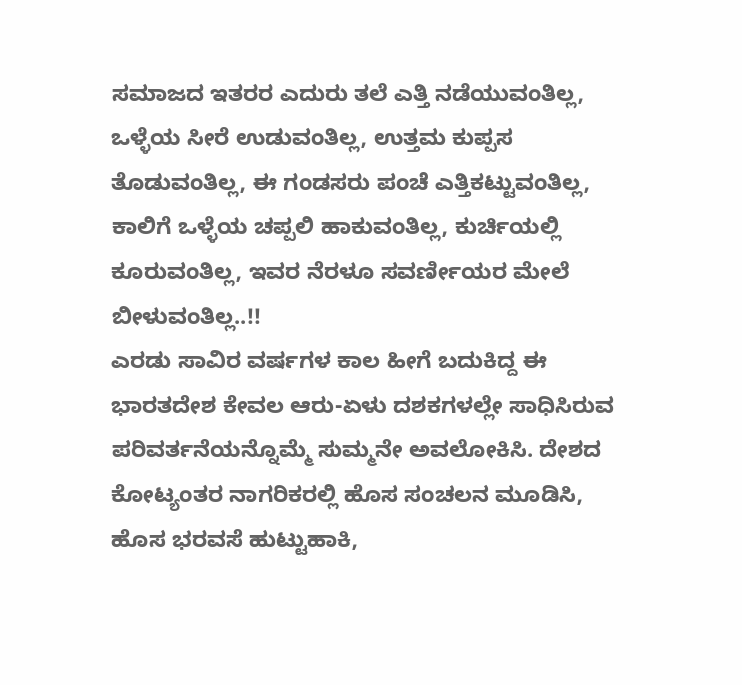ಸಮಾಜದ ಇತರರ ಎದುರು ತಲೆ ಎತ್ತಿ ನಡೆಯುವಂತಿಲ್ಲ, ಒಳ್ಳೆಯ ಸೀರೆ ಉಡುವಂತಿಲ್ಲ, ಉತ್ತಮ ಕುಪ್ಪಸ ತೊಡುವಂತಿಲ್ಲ, ಈ ಗಂಡಸರು ಪಂಚೆ ಎತ್ತಿಕಟ್ಟುವಂತಿಲ್ಲ, ಕಾಲಿಗೆ ಒಳ್ಳೆಯ ಚಪ್ಪಲಿ ಹಾಕುವಂತಿಲ್ಲ, ಕುರ್ಚಿಯಲ್ಲಿ ಕೂರುವಂತಿಲ್ಲ, ಇವರ ನೆರಳೂ ಸವರ್ಣೀಯರ ಮೇಲೆ ಬೀಳುವಂತಿಲ್ಲ..!!
ಎರಡು ಸಾವಿರ ವರ್ಷಗಳ ಕಾಲ ಹೀಗೆ ಬದುಕಿದ್ದ ಈ ಭಾರತದೇಶ ಕೇವಲ ಆರು-ಏಳು ದಶಕಗಳಲ್ಲೇ ಸಾಧಿಸಿರುವ ಪರಿವರ್ತನೆಯನ್ನೊಮ್ಮೆ ಸುಮ್ಮನೇ ಅವಲೋಕಿಸಿ. ದೇಶದ ಕೋಟ್ಯಂತರ ನಾಗರಿಕರಲ್ಲಿ ಹೊಸ ಸಂಚಲನ ಮೂಡಿಸಿ, ಹೊಸ ಭರವಸೆ ಹುಟ್ಟುಹಾಕಿ,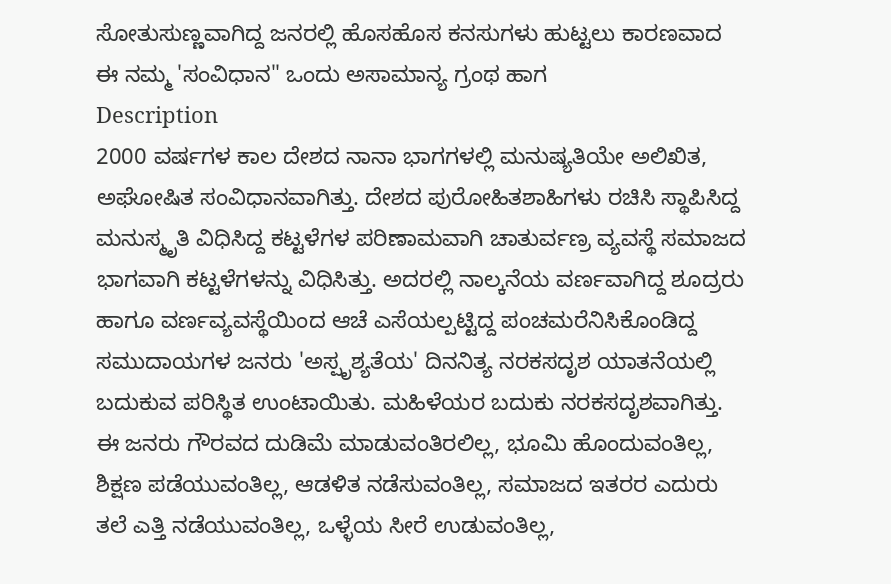ಸೋತುಸುಣ್ಣವಾಗಿದ್ದ ಜನರಲ್ಲಿ ಹೊಸಹೊಸ ಕನಸುಗಳು ಹುಟ್ಟಲು ಕಾರಣವಾದ ಈ ನಮ್ಮ 'ಸಂವಿಧಾನ" ಒಂದು ಅಸಾಮಾನ್ಯ ಗ್ರಂಥ ಹಾಗ
Description
2000 ವರ್ಷಗಳ ಕಾಲ ದೇಶದ ನಾನಾ ಭಾಗಗಳಲ್ಲಿ ಮನುಷ್ಯತಿಯೇ ಅಲಿಖಿತ, ಅಘೋಷಿತ ಸಂವಿಧಾನವಾಗಿತ್ತು. ದೇಶದ ಪುರೋಹಿತಶಾಹಿಗಳು ರಚಿಸಿ ಸ್ಥಾಪಿಸಿದ್ದ ಮನುಸ್ಮೃತಿ ವಿಧಿಸಿದ್ದ ಕಟ್ಟಳೆಗಳ ಪರಿಣಾಮವಾಗಿ ಚಾತುರ್ವಣ್ರ ವ್ಯವಸ್ಥೆ ಸಮಾಜದ ಭಾಗವಾಗಿ ಕಟ್ಟಳೆಗಳನ್ನು ವಿಧಿಸಿತ್ತು. ಅದರಲ್ಲಿ ನಾಲ್ಕನೆಯ ವರ್ಣವಾಗಿದ್ದ ಶೂದ್ರರು ಹಾಗೂ ವರ್ಣವ್ಯವಸ್ಥೆಯಿಂದ ಆಚೆ ಎಸೆಯಲ್ಪಟ್ಟಿದ್ದ ಪಂಚಮರೆನಿಸಿಕೊಂಡಿದ್ದ ಸಮುದಾಯಗಳ ಜನರು 'ಅಸ್ಪೃಶ್ಯತೆಯ' ದಿನನಿತ್ಯ ನರಕಸದೃಶ ಯಾತನೆಯಲ್ಲಿ ಬದುಕುವ ಪರಿಸ್ಥಿತ ಉಂಟಾಯಿತು. ಮಹಿಳೆಯರ ಬದುಕು ನರಕಸದೃಶವಾಗಿತ್ತು. ಈ ಜನರು ಗೌರವದ ದುಡಿಮೆ ಮಾಡುವಂತಿರಲಿಲ್ಲ, ಭೂಮಿ ಹೊಂದುವಂತಿಲ್ಲ, ಶಿಕ್ಷಣ ಪಡೆಯುವಂತಿಲ್ಲ, ಆಡಳಿತ ನಡೆಸುವಂತಿಲ್ಲ, ಸಮಾಜದ ಇತರರ ಎದುರು ತಲೆ ಎತ್ತಿ ನಡೆಯುವಂತಿಲ್ಲ, ಒಳ್ಳೆಯ ಸೀರೆ ಉಡುವಂತಿಲ್ಲ,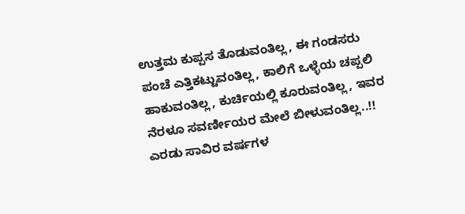ಉತ್ತಮ ಕುಪ್ಪಸ ತೊಡುವಂತಿಲ್ಲ, ಈ ಗಂಡಸರು ಪಂಚೆ ಎತ್ತಿಕಟ್ಟುವಂತಿಲ್ಲ, ಕಾಲಿಗೆ ಒಳ್ಳೆಯ ಚಪ್ಪಲಿ ಹಾಕುವಂತಿಲ್ಲ, ಕುರ್ಚಿಯಲ್ಲಿ ಕೂರುವಂತಿಲ್ಲ, ಇವರ ನೆರಳೂ ಸವರ್ಣೀಯರ ಮೇಲೆ ಬೀಳುವಂತಿಲ್ಲ..!!
ಎರಡು ಸಾವಿರ ವರ್ಷಗಳ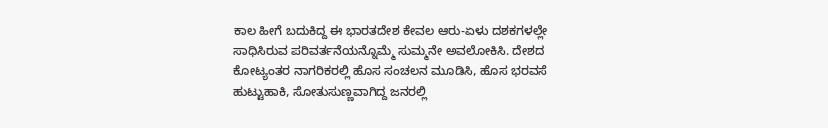ಕಾಲ ಹೀಗೆ ಬದುಕಿದ್ದ ಈ ಭಾರತದೇಶ ಕೇವಲ ಆರು-ಏಳು ದಶಕಗಳಲ್ಲೇ ಸಾಧಿಸಿರುವ ಪರಿವರ್ತನೆಯನ್ನೊಮ್ಮೆ ಸುಮ್ಮನೇ ಅವಲೋಕಿಸಿ. ದೇಶದ ಕೋಟ್ಯಂತರ ನಾಗರಿಕರಲ್ಲಿ ಹೊಸ ಸಂಚಲನ ಮೂಡಿಸಿ, ಹೊಸ ಭರವಸೆ ಹುಟ್ಟುಹಾಕಿ, ಸೋತುಸುಣ್ಣವಾಗಿದ್ದ ಜನರಲ್ಲಿ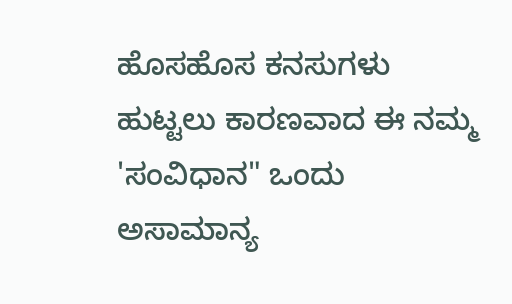ಹೊಸಹೊಸ ಕನಸುಗಳು ಹುಟ್ಟಲು ಕಾರಣವಾದ ಈ ನಮ್ಮ 'ಸಂವಿಧಾನ" ಒಂದು ಅಸಾಮಾನ್ಯ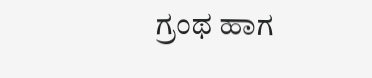ಗ್ರಂಥ ಹಾಗ